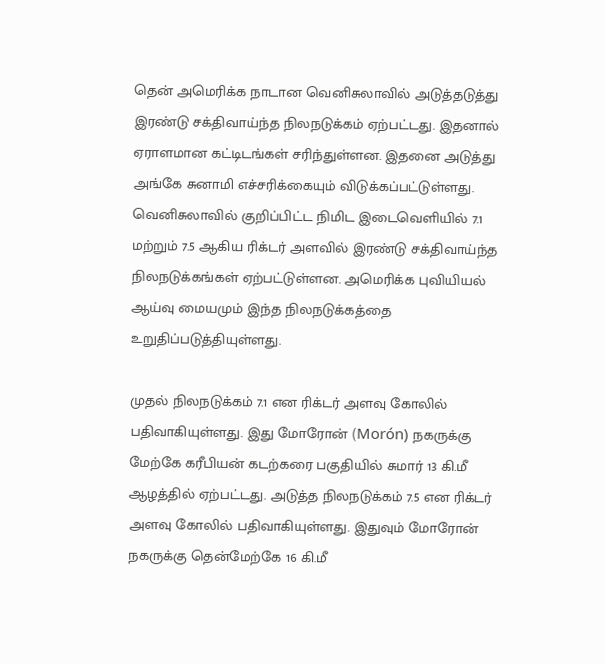தென் அமெரிக்க நாடான வெனிசுலாவில் அடுத்தடுத்து இரண்டு சக்திவாய்ந்த நிலநடுக்கம் ஏற்பட்டது. இதனால் ஏராளமான கட்டிடங்கள் சரிந்துள்ளன. இதனை அடுத்து அங்கே சுனாமி எச்சரிக்கையும் விடுக்கப்பட்டுள்ளது.
வெனிசுலாவில் குறிப்பிட்ட நிமிட இடைவெளியில் 7.1 மற்றும் 7.5 ஆகிய ரிக்டர் அளவில் இரண்டு சக்திவாய்ந்த நிலநடுக்கங்கள் ஏற்பட்டுள்ளன. அமெரிக்க புவியியல் ஆய்வு மையமும் இந்த நிலநடுக்கத்தை உறுதிப்படுத்தியுள்ளது.

முதல் நிலநடுக்கம் 7.1 என ரிக்டர் அளவு கோலில் பதிவாகியுள்ளது. இது மோரோன் (Morón) நகருக்கு மேற்கே கரீபியன் கடற்கரை பகுதியில் சுமார் 13 கி.மீ ஆழத்தில் ஏற்பட்டது. அடுத்த நிலநடுக்கம் 7.5 என ரிக்டர் அளவு கோலில் பதிவாகியுள்ளது. இதுவும் மோரோன் நகருக்கு தென்மேற்கே 16 கி.மீ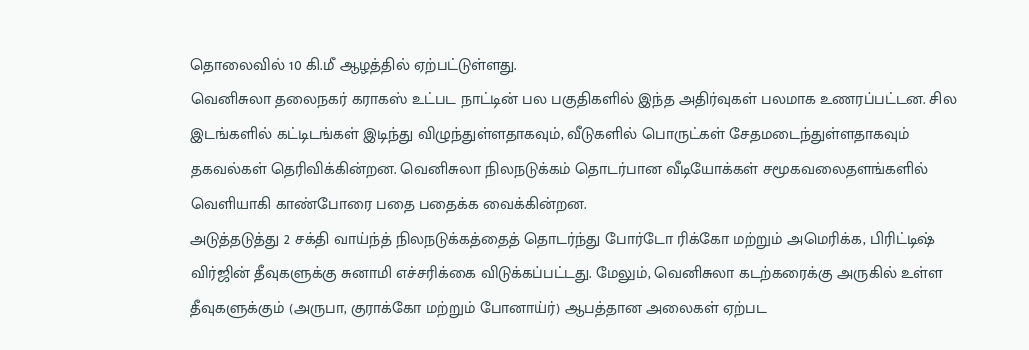தொலைவில் 10 கி.மீ ஆழத்தில் ஏற்பட்டுள்ளது.
வெனிசுலா தலைநகர் கராகஸ் உட்பட நாட்டின் பல பகுதிகளில் இந்த அதிர்வுகள் பலமாக உணரப்பட்டன. சில இடங்களில் கட்டிடங்கள் இடிந்து விழுந்துள்ளதாகவும், வீடுகளில் பொருட்கள் சேதமடைந்துள்ளதாகவும் தகவல்கள் தெரிவிக்கின்றன. வெனிசுலா நிலநடுக்கம் தொடர்பான வீடியோக்கள் சமூகவலைதளங்களில் வெளியாகி காண்போரை பதை பதைக்க வைக்கின்றன.
அடுத்தடுத்து 2 சக்தி வாய்ந்த் நிலநடுக்கத்தைத் தொடர்ந்து போர்டோ ரிக்கோ மற்றும் அமெரிக்க, பிரிட்டிஷ் விர்ஜின் தீவுகளுக்கு சுனாமி எச்சரிக்கை விடுக்கப்பட்டது. மேலும், வெனிசுலா கடற்கரைக்கு அருகில் உள்ள தீவுகளுக்கும் (அருபா, குராக்கோ மற்றும் போனாய்ர்) ஆபத்தான அலைகள் ஏற்பட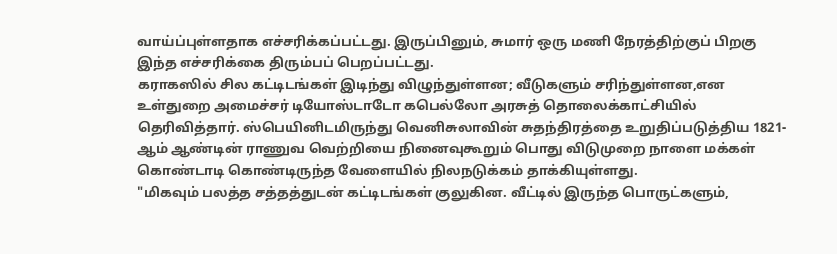வாய்ப்புள்ளதாக எச்சரிக்கப்பட்டது. இருப்பினும், சுமார் ஒரு மணி நேரத்திற்குப் பிறகு இந்த எச்சரிக்கை திரும்பப் பெறப்பட்டது.
கராகஸில் சில கட்டிடங்கள் இடிந்து விழுந்துள்ளன; வீடுகளும் சரிந்துள்ளன,என உள்துறை அமைச்சர் டியோஸ்டாடோ கபெல்லோ அரசுத் தொலைக்காட்சியில் தெரிவித்தார். ஸ்பெயினிடமிருந்து வெனிசுலாவின் சுதந்திரத்தை உறுதிப்படுத்திய 1821-ஆம் ஆண்டின் ராணுவ வெற்றியை நினைவுகூறும் பொது விடுமுறை நாளை மக்கள் கொண்டாடி கொண்டிருந்த வேளையில் நிலநடுக்கம் தாக்கியுள்ளது.
"மிகவும் பலத்த சத்தத்துடன் கட்டிடங்கள் குலுகின. வீட்டில் இருந்த பொருட்களும்,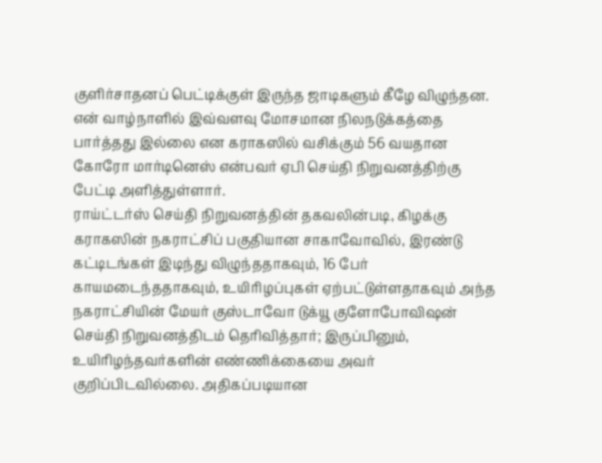குளிர்சாதனப் பெட்டிக்குள் இருந்த ஜாடிகளும் கீழே விழுந்தன. என் வாழ்நாளில் இவ்வளவு மோசமான நிலநடுக்கத்தை பார்த்தது இல்லை என கராகஸில் வசிக்கும் 56 வயதான கோரோ மார்டினெஸ் என்பவர் ஏபி செய்தி நிறுவனத்திற்கு பேட்டி அளித்துள்ளார்.
ராய்ட்டர்ஸ் செய்தி நிறுவனத்தின் தகவலின்படி, கிழக்கு கராகஸின் நகராட்சிப் பகுதியான சாகாவோவில், இரண்டு கட்டிடங்கள் இடிந்து விழுந்ததாகவும், 16 பேர் காயமடைந்ததாகவும், உயிரிழப்புகள் ஏற்பட்டுள்ளதாகவும் அந்த நகராட்சியின் மேயர் குஸ்டாவோ டுக்யூ குளோபோவிஷன் செய்தி நிறுவனத்திடம் தெரிவித்தார்; இருப்பினும், உயிரிழந்தவர்களின் எண்ணிக்கையை அவர் குறிப்பிடவில்லை. அதிகப்படியான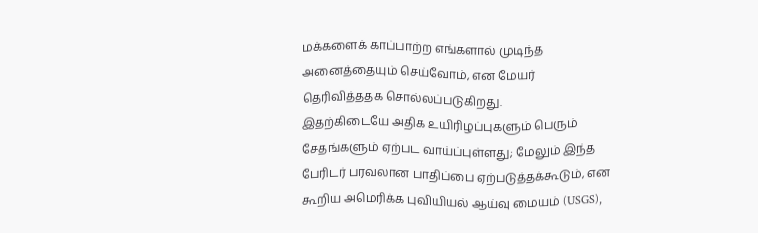மக்களைக் காப்பாற்ற எங்களால் முடிந்த அனைத்தையும் செய்வோம், என மேயர் தெரிவித்ததக சொல்லப்படுகிறது.
இதற்கிடையே அதிக உயிரிழப்புகளும் பெரும் சேதங்களும் ஏற்பட வாய்ப்புள்ளது; மேலும் இந்த பேரிடர் பரவலான பாதிப்பை ஏற்படுத்தக்கூடும், என கூறிய அமெரிக்க புவியியல் ஆய்வு மையம் (USGS),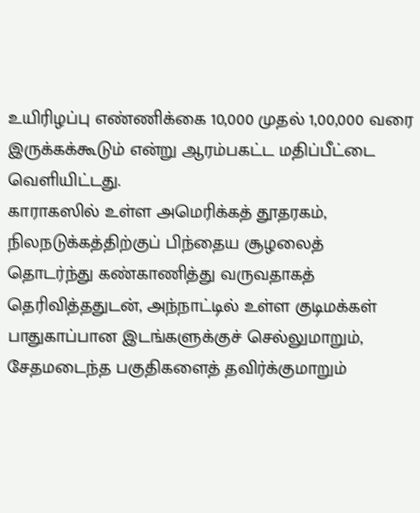உயிரிழப்பு எண்ணிக்கை 10,000 முதல் 1,00,000 வரை இருக்கக்கூடும் என்று ஆரம்பகட்ட மதிப்பீட்டை வெளியிட்டது.
காராகஸில் உள்ள அமெரிக்கத் தூதரகம், நிலநடுக்கத்திற்குப் பிந்தைய சூழலைத் தொடர்ந்து கண்காணித்து வருவதாகத் தெரிவித்ததுடன், அந்நாட்டில் உள்ள குடிமக்கள் பாதுகாப்பான இடங்களுக்குச் செல்லுமாறும், சேதமடைந்த பகுதிகளைத் தவிர்க்குமாறும்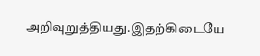அறிவுறுத்தியது.இதற்கிடையே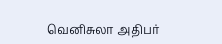வெனிசுலா அதிபர்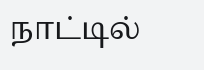நாட்டில்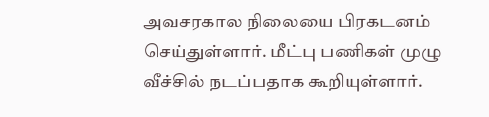அவசரகால நிலையை பிரகடனம் செய்துள்ளார். மீட்பு பணிகள் முழு வீச்சில் நடப்பதாக கூறியுள்ளார்.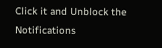Click it and Unblock the Notifications